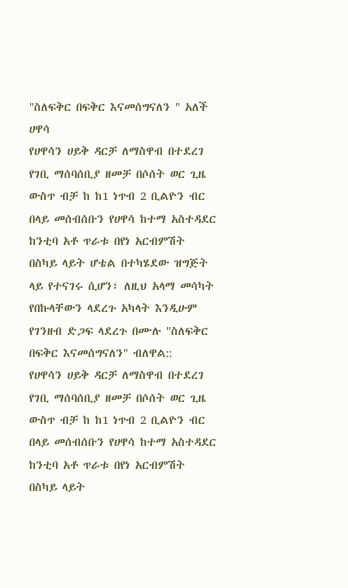"ስለፍቅር በፍቅር እናመሰግናለን " አለች ሀዋሳ
የሀዋሳን ሀይቅ ዳርቻ ለማስዋብ በተደረገ የገቢ ማሰባሰቢያ ዘመቻ በሶሰት ወር ጊዜ ውስጥ ብቻ ከ ከ1 ነጥብ 2 ቢልዮን ብር በላይ መሰብሰቡን የሀዋሳ ከተማ አስተዳደር ከንቲባ አቶ ጥራቱ በየነ አርብምሽት በስካይ ላይት ሆቴል በተካሄደው ዝግጅት ላይ የተናገሩ ሲሆን፣ ለዚህ አላማ መሳካት የበኩላቸውን ላደረጉ አካላት እንዲሁም የገንዘብ ድጋፍ ላደረጉ በሙሉ "ስለፍቅር በፍቅር እናመሰግናለን" ብለዋል::
የሀዋሳን ሀይቅ ዳርቻ ለማስዋብ በተደረገ የገቢ ማሰባሰቢያ ዘመቻ በሶሰት ወር ጊዜ ውስጥ ብቻ ከ ከ1 ነጥብ 2 ቢልዮን ብር በላይ መሰብሰቡን የሀዋሳ ከተማ አስተዳደር ከንቲባ አቶ ጥራቱ በየነ አርብምሽት በስካይ ላይት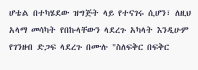ሆቴል በተካሄደው ዝግጅት ላይ የተናገሩ ሲሆን፣ ለዚህ አላማ መሳካት የበኩላቸውን ላደረጉ አካላት እንዲሁም የገንዘብ ድጋፍ ላደረጉ በሙሉ "ስለፍቅር በፍቅር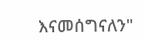እናመሰግናለን"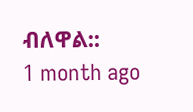ብለዋል::
1 month ago